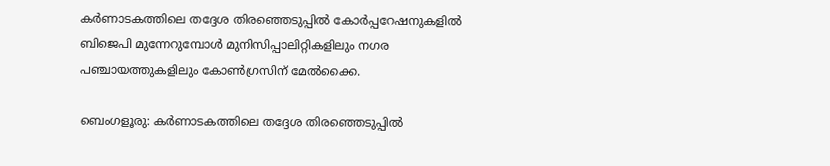കര്‍ണാടകത്തിലെ തദ്ദേശ തിരഞ്ഞെടുപ്പില്‍ കോര്‍പ്പറേഷനുകളില്‍ ബിജെപി മുന്നേറുമ്പോള്‍ മുനിസിപ്പാലിറ്റികളിലും നഗര പഞ്ചായത്തുകളിലും കോണ്‍ഗ്രസിന് മേല്‍ക്കൈ.

ബെംഗളൂരു: കര്‍ണാടകത്തിലെ തദ്ദേശ തിരഞ്ഞെടുപ്പില്‍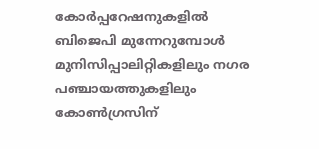കോര്‍പ്പറേഷനുകളില്‍ ബിജെപി മുന്നേറുമ്പോള്‍ മുനിസിപ്പാലിറ്റികളിലും നഗര പഞ്ചായത്തുകളിലും കോണ്‍ഗ്രസിന്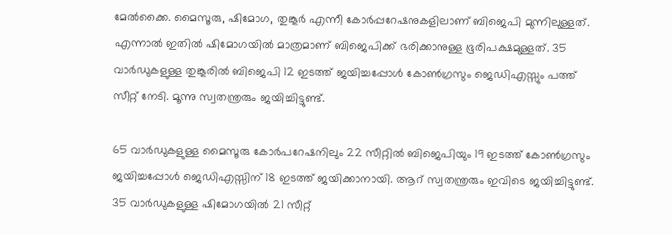മേല്‍ക്കൈ. മൈസൂരു, ഷിമോഗ, തുങ്കൂര്‍ എന്നീ കോര്‍പ്പറേഷനുകളിലാണ് ബിജെപി മുന്നിലുള്ളത്. എന്നാല്‍ ഇതില്‍ ഷിമോഗയില്‍ മാത്രമാണ് ബിജെപിക്ക് ഭരിക്കാനുള്ള ഭൂരിപക്ഷമുള്ളത്. 35 വാര്‍ഡുകളുള്ള തുങ്കൂരില്‍ ബിജെപി 12 ഇടത്ത് ജയിച്ചപ്പോള്‍ കോണ്‍ഗ്രസും ജെഡിഎസ്സും പത്ത് സീറ്റ് നേടി. മൂന്നു സ്വതന്ത്രരും ജയിച്ചിട്ടുണ്ട്.

65 വാര്‍ഡുകളുള്ള മൈസൂരു കോര്‍പറേഷനിലും 22 സീറ്റില്‍ ബിജെപിയും 19 ഇടത്ത് കോണ്‍ഗ്രസും ജയിച്ചപ്പോള്‍ ജെഡിഎസ്സിന് 18 ഇടത്ത് ജയിക്കാനായി. ആറ് സ്വതന്ത്രരും ഇവിടെ ജയിച്ചിട്ടുണ്ട്. 35 വാര്‍ഡുകളുള്ള ഷിമോഗയില്‍ 21 സീറ്റ്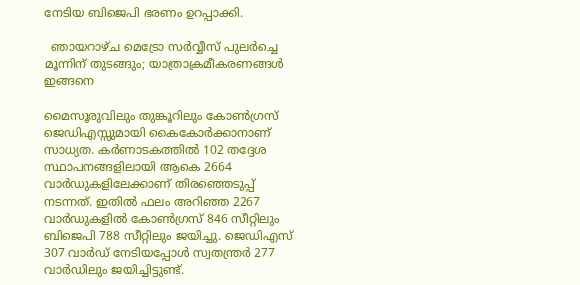നേടിയ ബിജെപി ഭരണം ഉറപ്പാക്കി.

  ഞായറാഴ്ച മെട്രോ സർവ്വീസ് പുലർച്ചെ മൂന്നിന് തുടങ്ങും; യാത്രാക്രമീകരണങ്ങൾ ഇങ്ങനെ

മൈസൂരുവിലും തുങ്കൂറിലും കോണ്‍ഗ്രസ് ജെഡിഎസ്സുമായി കൈകോര്‍ക്കാനാണ് സാധ്യത. കര്‍ണാടകത്തില്‍ 102 തദ്ദേശ സ്ഥാപനങ്ങളിലായി ആകെ 2664 വാര്‍ഡുകളിലേക്കാണ് തിരഞ്ഞെടുപ്പ് നടന്നത്. ഇതില്‍ ഫലം അറിഞ്ഞ 2267 വാര്‍ഡുകളില്‍ കോണ്‍ഗ്രസ് 846 സീറ്റിലും ബിജെപി 788 സീറ്റിലും ജയിച്ചു. ജെഡിഎസ് 307 വാര്‍ഡ് നേടിയപ്പോള്‍ സ്വതന്ത്രര്‍ 277 വാര്‍ഡിലും ജയിച്ചിട്ടുണ്ട്.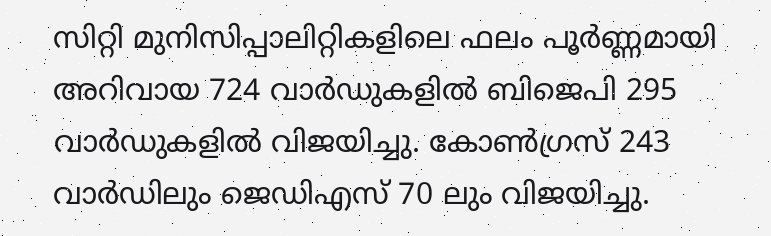സിറ്റി മുനിസിപ്പാലിറ്റികളിലെ ഫലം പൂര്‍ണ്ണമായി അറിവായ 724 വാര്‍ഡുകളില്‍ ബിജെപി 295 വാര്‍ഡുകളില്‍ വിജയിച്ചു. കോണ്‍ഗ്രസ് 243 വാര്‍ഡിലും ജെഡിഎസ് 70 ലും വിജയിച്ചു.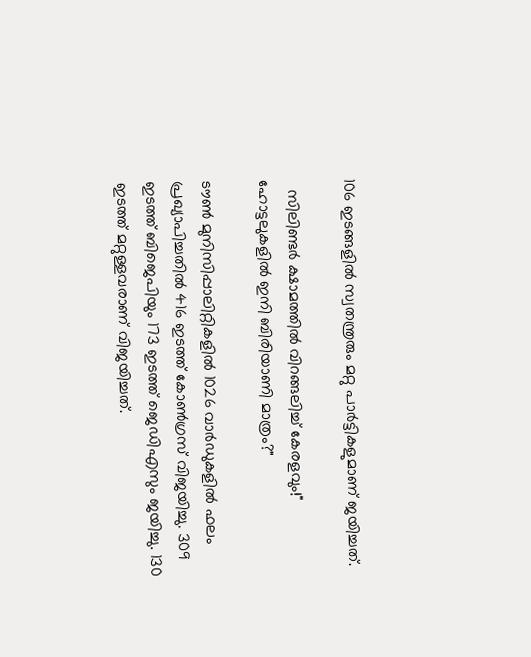106 ഇടങ്ങളില്‍ സ്വതന്ത്രരും മറ്റു പാര്‍ട്ടികളുമാണ് ജയിച്ചത്.

  സിലിണ്ടർ ക്ഷാമത്തിൽ വിറങ്ങലിച്ച് കേരളവും!" ഹോട്ടലുകളിൽ ഇനി ബിരിയാണി മാത്രം?"

ടൗണ്‍ മുനിസിപ്പാലിറ്റികളില്‍ 1026 വാര്‍ഡുകളില്‍ ഫലം പ്രഖ്യാപിച്ചതില്‍ 416 ഇടത്ത് കോണ്‍ഗ്രസ് വിജയിച്ചു. 309 ഇടത്ത് ബിജെപിയും 173 ഇടത്ത് ജെഡിഎസും ജയിച്ചു. 130 ഇടത്ത് മറ്റുള്ളവരാണ് വിജയിച്ചത്.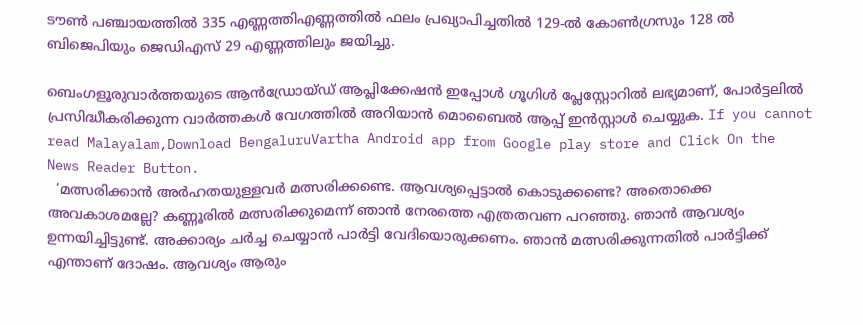ടൗണ്‍ പഞ്ചായത്തില്‍ 335 എണ്ണത്തിഎണ്ണത്തില്‍ ഫലം പ്രഖ്യാപിച്ചതില്‍ 129-ല്‍ കോണ്‍ഗ്രസും 128 ല്‍ ബിജെപിയും ജെഡിഎസ് 29 എണ്ണത്തിലും ജയിച്ചു.

ബെംഗളൂരുവാർത്തയുടെ ആൻഡ്രോയ്ഡ് ആപ്ലിക്കേഷൻ ഇപ്പോൾ ഗൂഗിൾ പ്ലേസ്റ്റോറിൽ ലഭ്യമാണ്, പോർട്ടലിൽ പ്രസിദ്ധീകരിക്കുന്ന വാർത്തകൾ വേഗത്തിൽ അറിയാൻ മൊബൈൽ ആപ്പ് ഇൻസ്റ്റാൾ ചെയ്യുക. If you cannot read Malayalam,Download BengaluruVartha Android app from Google play store and Click On the News Reader Button.
  ‘മത്സരിക്കാന്‍ അര്‍ഹതയുള്ളവര്‍ മത്സരിക്കണ്ടെ. ആവശ്യപ്പെട്ടാല്‍ കൊടുക്കണ്ടെ? അതൊക്കെ അവകാശമല്ലേ? കണ്ണൂരില്‍ മത്സരിക്കുമെന്ന് ഞാന്‍ നേരത്തെ എത്രതവണ പറഞ്ഞു. ഞാന്‍ ആവശ്യം ഉന്നയിച്ചിട്ടുണ്ട്. അക്കാര്യം ചര്‍ച്ച ചെയ്യാന്‍ പാര്‍ട്ടി വേദിയൊരുക്കണം. ഞാന്‍ മത്സരിക്കുന്നതില്‍ പാര്‍ട്ടിക്ക് എന്താണ് ദോഷം. ആവശ്യം ആരും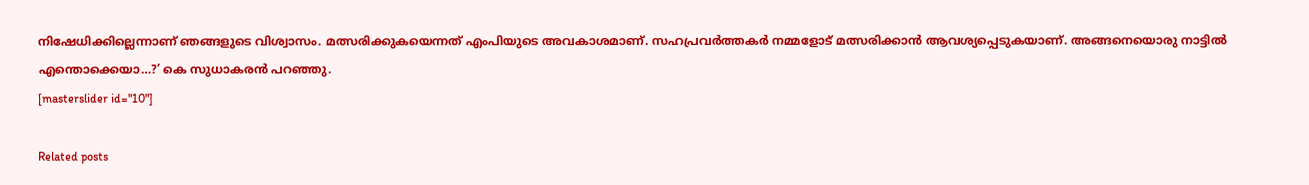നിഷേധിക്കില്ലെന്നാണ് ഞങ്ങളുടെ വിശ്വാസം. മത്സരിക്കുകയെന്നത് എംപിയുടെ അവകാശമാണ്. സഹപ്രവര്‍ത്തകര്‍ നമ്മളോട് മത്സരിക്കാന്‍ ആവശ്യപ്പെടുകയാണ്. അങ്ങനെയൊരു നാട്ടില്‍ എന്തൊക്കെയാ…?’ കെ സുധാകരന്‍ പറഞ്ഞു.
[masterslider id="10"]

Related posts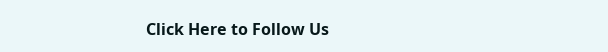Click Here to Follow Us